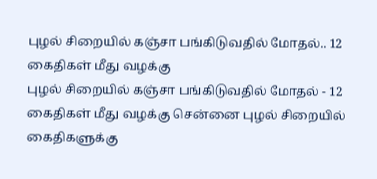புழல் சிறையில் கஞ்சா பங்கிடுவதில் மோதல்.. 12 கைதிகள் மீது வழக்கு
புழல் சிறையில் கஞ்சா பங்கிடுவதில் மோதல் - 12 கைதிகள் மீது வழக்கு சென்னை புழல் சிறையில் கைதிகளுக்கு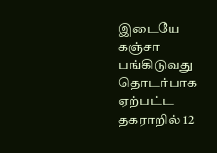இடையே கஞ்சா பங்கிடுவது தொடர்பாக ஏற்பட்ட தகராறில் 12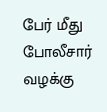பேர் மீது போலீசார் வழக்கு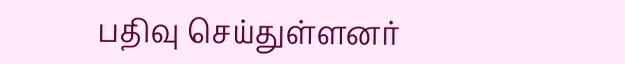பதிவு செய்துள்ளனர்